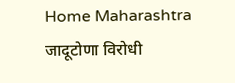Home Maharashtra जादूटोणा विरोधी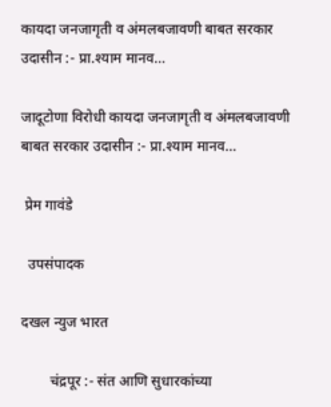कायदा जनजागृती व अंमलबजावणी बाबत सरकार उदासीन :- प्रा.श्याम मानव…

जादूटोणा विरोधी कायदा जनजागृती व अंमलबजावणी बाबत सरकार उदासीन :- प्रा.श्याम मानव…

 प्रेम गावंडे

  उपसंपादक

दखल न्युज भारत

        चंद्रपूर :- संत आणि सुधारकांच्या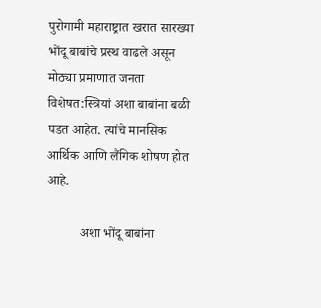पुरोगामी महाराष्ट्रात खरात सारख्या भोंदू बाबांचे प्रस्थ वाढले असून मोठ्या प्रमाणात जनता विशेषत:स्त्रियां अशा बाबांना बळी पडत आहेत. त्यांचे मानसिक आर्थिक आणि लैंगिक शोषण होत आहे.

          अशा भोंदू बाबांना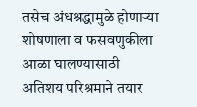तसेच अंधश्रद्धामुळे होणाऱ्या शोषणाला व फसवणुकीला आळा घालण्यासाठी अतिशय परिश्रमाने तयार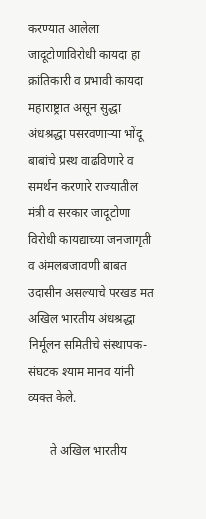करण्यात आलेला जादूटोणाविरोधी कायदा हा क्रांतिकारी व प्रभावी कायदा महाराष्ट्रात असून सुद्धा अंधश्रद्धा पसरवणाऱ्या भोंदू बाबांचे प्रस्थ वाढविणारे व समर्थन करणारे राज्यातील मंत्री व सरकार जादूटोणा विरोधी कायद्याच्या जनजागृती व अंमलबजावणी बाबत उदासीन असल्याचे परखड मत अखिल भारतीय अंधश्रद्धा निर्मूलन समितीचे संस्थापक-संघटक श्याम मानव यांनी व्यक्त केले.

       ते अखिल भारतीय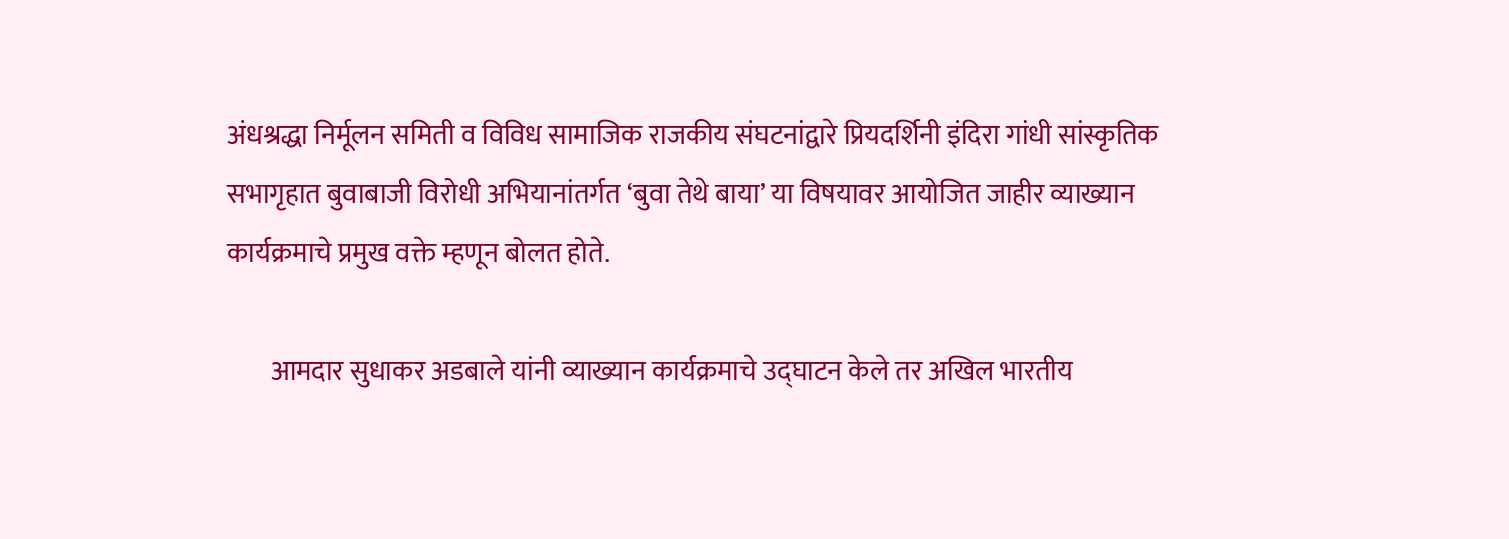अंधश्रद्धा निर्मूलन समिती व विविध सामाजिक राजकीय संघटनांद्वारे प्रियदर्शिनी इंदिरा गांधी सांस्कृतिक सभागृहात बुवाबाजी विरोधी अभियानांतर्गत ‘बुवा तेथे बाया’ या विषयावर आयोजित जाहीर व्याख्यान कार्यक्रमाचे प्रमुख वक्ते म्हणून बोलत होते.

        आमदार सुधाकर अडबाले यांनी व्याख्यान कार्यक्रमाचे उद्घाटन केले तर अखिल भारतीय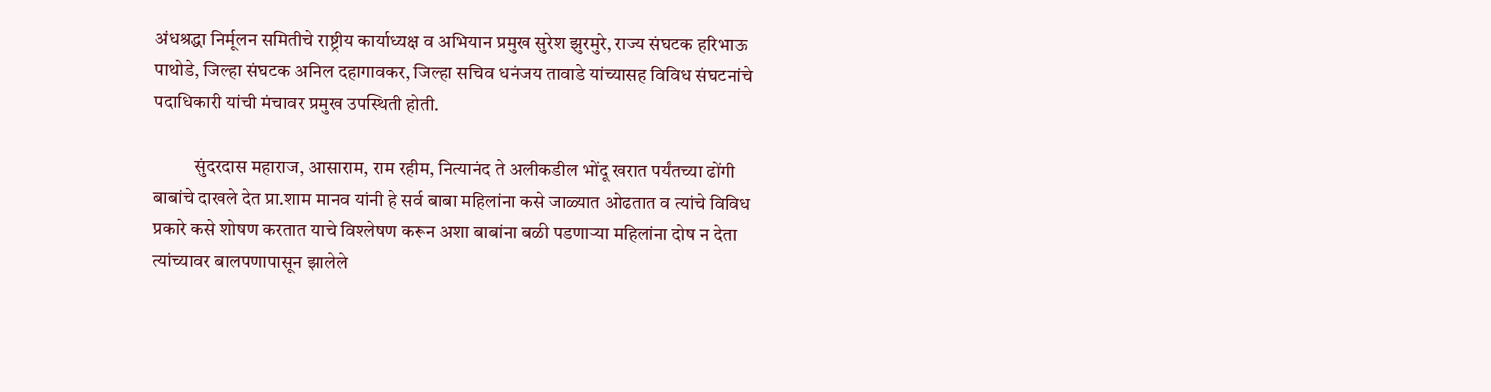अंधश्रद्धा निर्मूलन समितीचे राष्ट्रीय कार्याध्यक्ष व अभियान प्रमुख सुरेश झुरमुरे, राज्य संघटक हरिभाऊ पाथोडे, जिल्हा संघटक अनिल दहागावकर, जिल्हा सचिव धनंजय तावाडे यांच्यासह विविध संघटनांचे पदाधिकारी यांची मंचावर प्रमुख उपस्थिती होती.

           सुंदरदास महाराज, आसाराम, राम रहीम, नित्यानंद ते अलीकडील भोंदू खरात पर्यंतच्या ढोंगी बाबांचे दाखले देत प्रा.शाम मानव यांनी हे सर्व बाबा महिलांना कसे जाळ्यात ओढतात व त्यांचे विविध प्रकारे कसे शोषण करतात याचे विश्लेषण करून अशा बाबांना बळी पडणाऱ्या महिलांना दोष न देता त्यांच्यावर बालपणापासून झालेले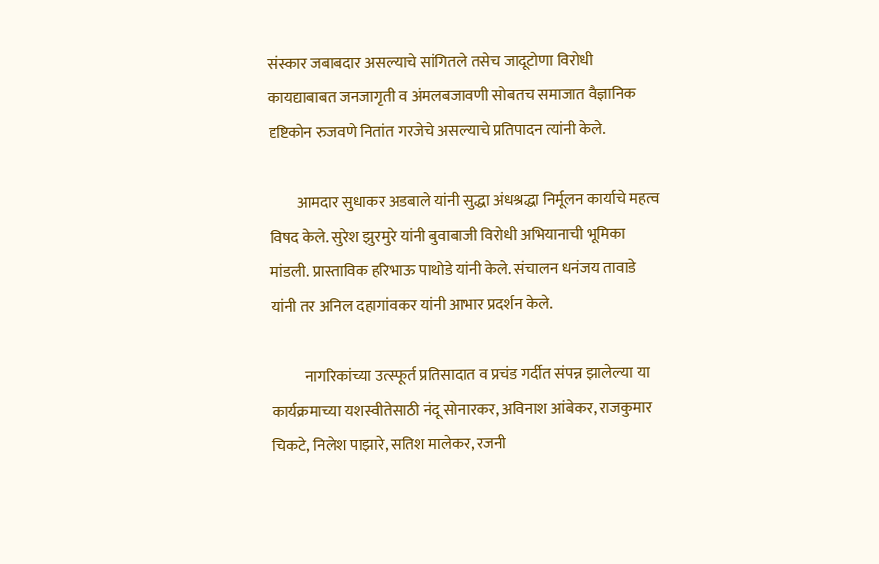संस्कार जबाबदार असल्याचे सांगितले तसेच जादूटोणा विरोधी कायद्याबाबत जनजागृती व अंमलबजावणी सोबतच समाजात वैज्ञानिक दृष्टिकोन रुजवणे नितांत गरजेचे असल्याचे प्रतिपादन त्यांनी केले.

         आमदार सुधाकर अडबाले यांनी सुद्धा अंधश्रद्धा निर्मूलन कार्याचे महत्व विषद केले. सुरेश झुरमुरे यांनी बुवाबाजी विरोधी अभियानाची भूमिका मांडली. प्रास्ताविक हरिभाऊ पाथोडे यांनी केले. संचालन धनंजय तावाडे यांनी तर अनिल दहागांवकर यांनी आभार प्रदर्शन केले.

           नागरिकांच्या उत्स्फूर्त प्रतिसादात व प्रचंड गर्दीत संपन्न झालेल्या या कार्यक्रमाच्या यशस्वीतेसाठी नंदू सोनारकर, अविनाश आंबेकर, राजकुमार चिकटे, निलेश पाझारे, सतिश मालेकर, रजनी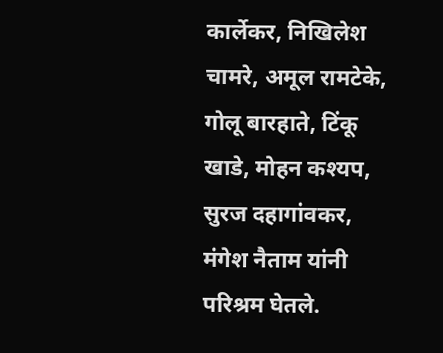कार्लेकर, निखिलेश चामरे, अमूल रामटेके, गोलू बारहाते, टिंकू खाडे, मोहन कश्यप, सुरज दहागांवकर, मंगेश नैताम यांनी परिश्रम घेतले.